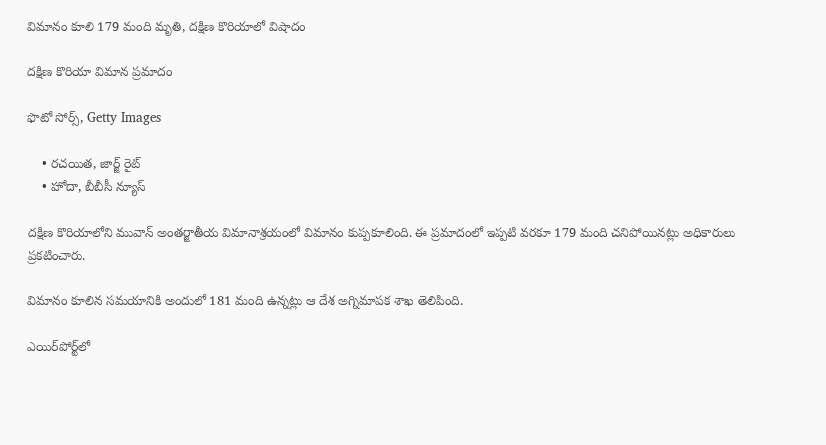విమానం కూలి 179 మంది మృతి, దక్షిణ కొరియాలో విషాదం

దక్షిణ కొరియా విమాన ప్రమాదం

ఫొటో సోర్స్, Getty Images

    • రచయిత, జార్జ్ రైట్
    • హోదా, బీబీసీ న్యూస్

దక్షిణ కొరియాలోని మువాన్ అంతర్జాతీయ విమానాశ్రయంలో విమానం కుప్పకూలింది. ఈ ప్రమాదంలో ఇప్పటి వరకూ 179 మంది చనిపోయినట్లు అధికారులు ప్రకటించారు.

విమానం కూలిన సమయానికి అందులో 181 మంది ఉన్నట్లు ఆ దేశ అగ్నిమాపక శాఖ తెలిపింది.

ఎయిర్‌పోర్ట్‌లో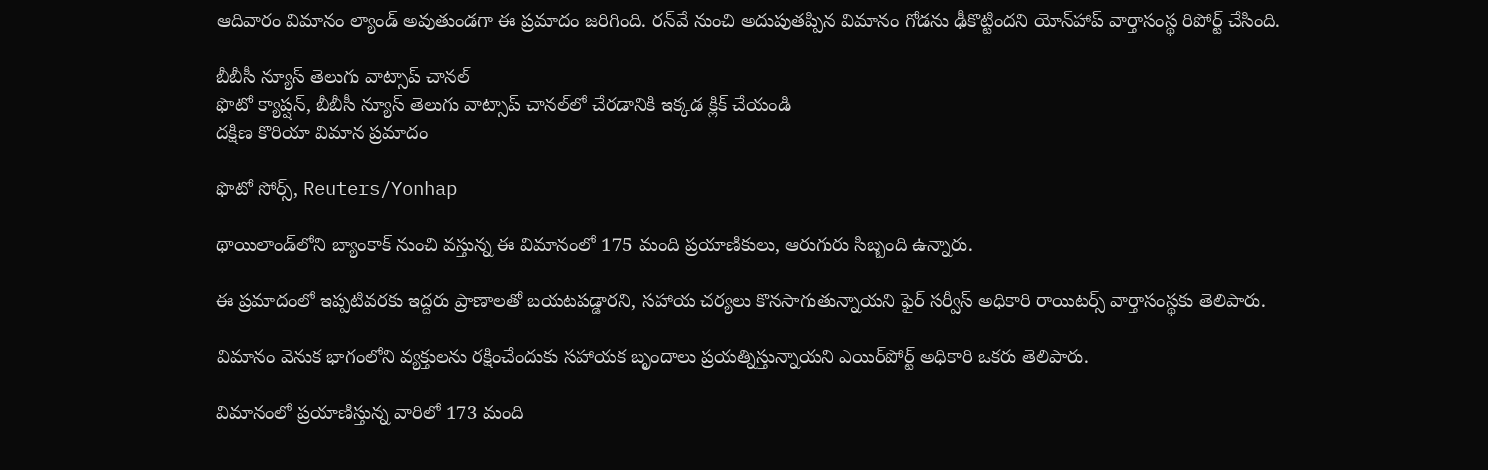ఆదివారం విమానం ల్యాండ్ అవుతుండగా ఈ ప్రమాదం జరిగింది. రన్‌వే నుంచి అదుపుతప్పిన విమానం గోడను ఢీకొట్టిందని యోన్‌హాప్ వార్తాసంస్థ రిపోర్ట్ చేసింది.

బీబీసీ న్యూస్ తెలుగు వాట్సాప్ చానల్
ఫొటో క్యాప్షన్, బీబీసీ న్యూస్ తెలుగు వాట్సాప్ చానల్‌లో చేరడానికి ఇక్కడ క్లిక్ చేయండి
దక్షిణ కొరియా విమాన ప్రమాదం

ఫొటో సోర్స్, Reuters/Yonhap

థాయిలాండ్‌లోని బ్యాంకాక్ నుంచి వస్తున్న ఈ విమానంలో 175 మంది ప్రయాణికులు, ఆరుగురు సిబ్బంది ఉన్నారు.

ఈ ప్రమాదంలో ఇప్పటివరకు ఇద్దరు ప్రాణాలతో బయటపడ్డారని, సహాయ చర్యలు కొనసాగుతున్నాయని ఫైర్ సర్వీస్ అధికారి రాయిటర్స్ వార్తాసంస్థకు తెలిపారు.

విమానం వెనుక భాగంలోని వ్యక్తులను రక్షించేందుకు సహాయక బృందాలు ప్రయత్నిస్తున్నాయని ఎయిర్‌పోర్ట్ అధికారి ఒకరు తెలిపారు.

విమానంలో ప్రయాణిస్తున్న వారిలో 173 మంది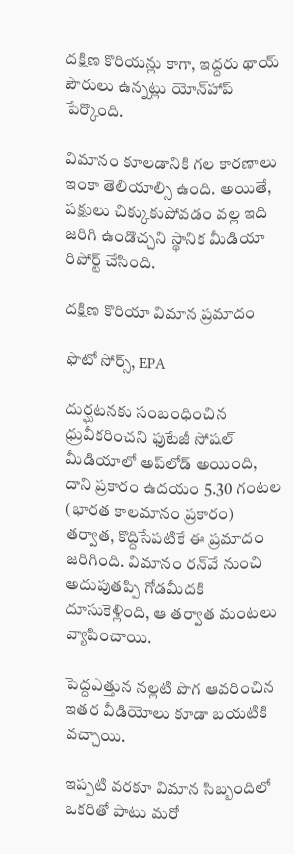దక్షిణ కొరియన్లు కాగా, ఇద్దరు థాయ్ పౌరులు ఉన్నట్లు యోన్‌హాప్ పేర్కొంది.

విమానం కూలడానికి గల కారణాలు ఇంకా తెలియాల్సి ఉంది. అయితే, పక్షులు చిక్కుకుపోవడం వల్ల ఇది జరిగి ఉండొచ్చని స్థానిక మీడియా రిపోర్ట్ చేసింది.

దక్షిణ కొరియా విమాన ప్రమాదం

ఫొటో సోర్స్, EPA

దుర్ఘటనకు సంబంధించిన ధ్రువీకరించని ఫుటేజీ సోషల్ మీడియాలో అప్‌లోడ్ అయింది, దాని ప్రకారం ఉదయం 5.30 గంటల (భారత కాలమానం ప్రకారం) తర్వాత, కొద్దిసేపటికే ఈ ప్రమాదం జరిగింది. విమానం రన్‌వే నుంచి అదుపుతప్పి గోడమీదకి దూసుకెళ్లింది, ఆ తర్వాత మంటలు వ్యాపించాయి.

పెద్దఎత్తున నల్లటి పొగ ఆవరించిన ఇతర వీడియోలు కూడా బయటికి వచ్చాయి.

ఇప్పటి వరకూ విమాన సిబ్బందిలో ఒకరితో పాటు మరో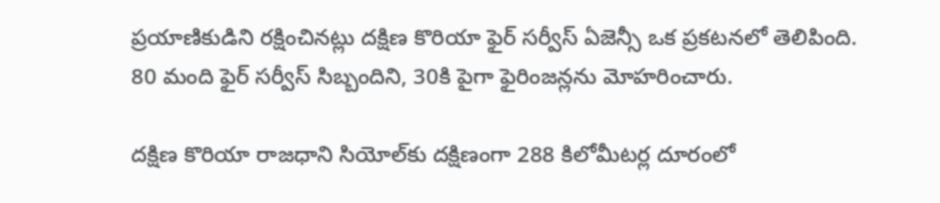ప్రయాణికుడిని రక్షించినట్లు దక్షిణ కొరియా ఫైర్ సర్వీస్ ఏజెన్సీ ఒక ప్రకటనలో తెలిపింది. 80 మంది ఫైర్ సర్వీస్ సిబ్బందిని, 30కి పైగా ఫైరింజన్లను మోహరించారు.

దక్షిణ కొరియా రాజధాని సియోల్‌కు దక్షిణంగా 288 కిలోమీటర్ల దూరంలో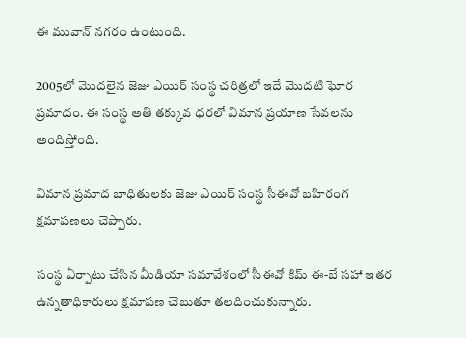ఈ మువాన్ నగరం ఉంటుంది.

2005లో మొదలైన జెజు ఎయిర్ సంస్థ చరిత్రలో ఇదే మొదటి ఘోర ప్రమాదం. ఈ సంస్థ అతి తక్కువ ధరలో విమాన ప్రయాణ సేవలను అందిస్తోంది.

విమాన ప్రమాద బాధితులకు జెజు ఎయిర్‌ సంస్థ సీఈవో బహిరంగ క్షమాపణలు చెప్పారు.

సంస్థ ఏర్పాటు చేసిన మీడియా సమావేశంలో సీఈవో కిమ్ ఈ-బే సహా ఇతర ఉన్నతాధికారులు క్షమాపణ చెబుతూ తలదించుకున్నారు.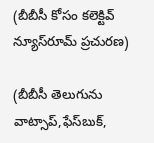(బీబీసీ కోసం కలెక్టివ్ న్యూస్‌రూమ్ ప్రచురణ)

(బీబీసీ తెలుగును వాట్సాప్‌,ఫేస్‌బుక్,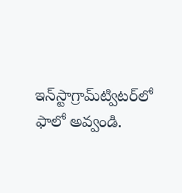ఇన్‌స్టాగ్రామ్‌ట్విటర్‌లో ఫాలో అవ్వండి.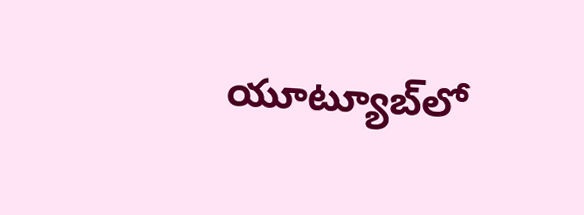యూట్యూబ్‌లో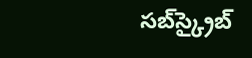సబ్‌స్క్రైబ్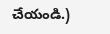చేయండి.)